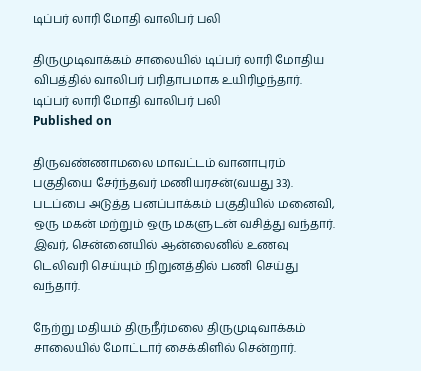டிப்பர் லாரி மோதி வாலிபர் பலி

திருமுடிவாக்கம் சாலையில் டிப்பர் லாரி மோதிய விபத்தில் வாலிபர் பரிதாபமாக உயிரிழந்தார்.
டிப்பர் லாரி மோதி வாலிபர் பலி
Published on

திருவண்ணாமலை மாவட்டம் வானாபுரம் பகுதியை சேர்ந்தவர் மணியரசன்(வயது 33). படப்பை அடுத்த பனப்பாக்கம் பகுதியில் மனைவி, ஒரு மகன் மற்றும் ஒரு மகளுடன் வசித்து வந்தார். இவர், சென்னையில் ஆன்லைனில் உணவு டெலிவரி செய்யும் நிறுனத்தில் பணி செய்து வந்தார்.

நேற்று மதியம் திருநீர்மலை திருமுடிவாக்கம் சாலையில் மோட்டார் சைக்கிளில் சென்றார்.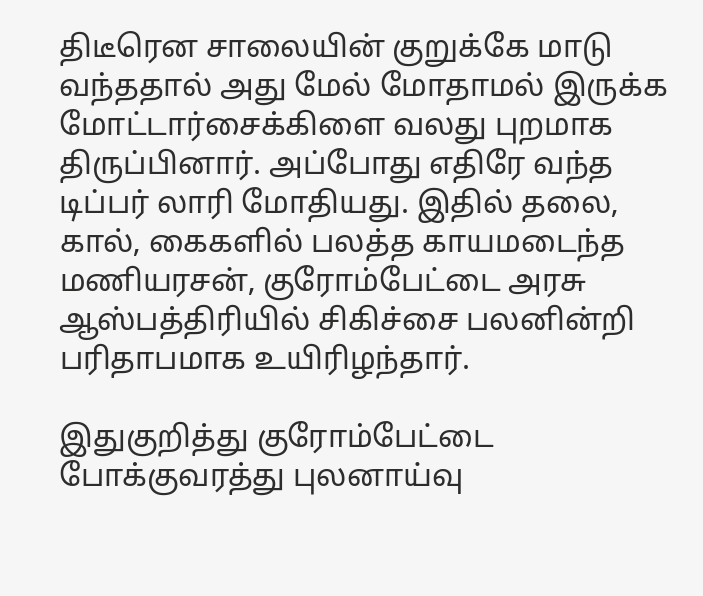திடீரென சாலையின் குறுக்கே மாடு வந்ததால் அது மேல் மோதாமல் இருக்க மோட்டார்சைக்கிளை வலது புறமாக திருப்பினார். அப்போது எதிரே வந்த டிப்பர் லாரி மோதியது. இதில் தலை, கால், கைகளில் பலத்த காயமடைந்த மணியரசன், குரோம்பேட்டை அரசு ஆஸ்பத்திரியில் சிகிச்சை பலனின்றி பரிதாபமாக உயிரிழந்தார்.

இதுகுறித்து குரோம்பேட்டை போக்குவரத்து புலனாய்வு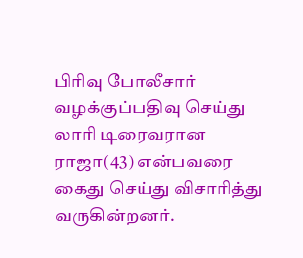பிரிவு போலீசார் வழக்குப்பதிவு செய்து லாரி டிரைவரான ராஜா(43) என்பவரை கைது செய்து விசாரித்து வருகின்றனர்.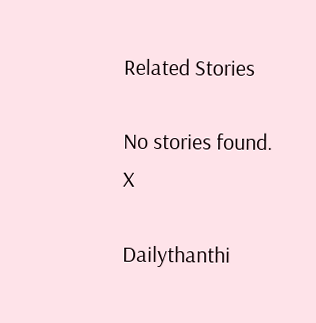Related Stories

No stories found.
X

Dailythanthi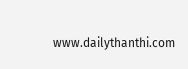www.dailythanthi.com